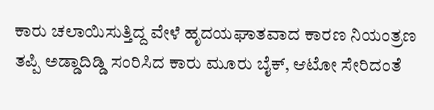ಕಾರು ಚಲಾಯಿಸುತ್ತಿದ್ದ ವೇಳೆ ಹೃದಯಘಾತವಾದ ಕಾರಣ ನಿಯಂತ್ರಣ ತಪ್ಪಿ ಅಡ್ಡಾದಿಡ್ಡಿ ಸಂರಿಸಿದ ಕಾರು ಮೂರು ಬೈಕ್, ಆಟೋ ಸೇರಿದಂತೆ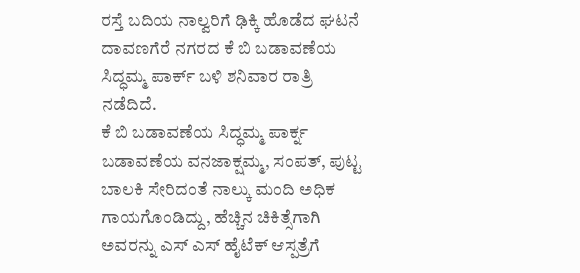ರಸ್ತೆ ಬದಿಯ ನಾಲ್ವರಿಗೆ ಢಿಕ್ಕಿ ಹೊಡೆದ ಘಟನೆ ದಾವಣಗೆರೆ ನಗರದ ಕೆ ಬಿ ಬಡಾವಣೆಯ ಸಿದ್ಧಮ್ಮ ಪಾರ್ಕ್ ಬಳಿ ಶನಿವಾರ ರಾತ್ರಿ ನಡೆದಿದೆ.
ಕೆ ಬಿ ಬಡಾವಣೆಯ ಸಿದ್ಧಮ್ಮ ಪಾರ್ಕ್ನ ಬಡಾವಣೆಯ ವನಜಾಕ್ಷಮ್ಮ, ಸಂಪತ್, ಪುಟ್ಟ ಬಾಲಕಿ ಸೇರಿದಂತೆ ನಾಲ್ಕು ಮಂದಿ ಅಧಿಕ ಗಾಯಗೊಂಡಿದ್ದು, ಹೆಚ್ಚಿನ ಚಿಕಿತ್ಸೆಗಾಗಿ ಅವರನ್ನು ಎಸ್ ಎಸ್ ಹೈಟೆಕ್ ಆಸ್ಪತ್ರೆಗೆ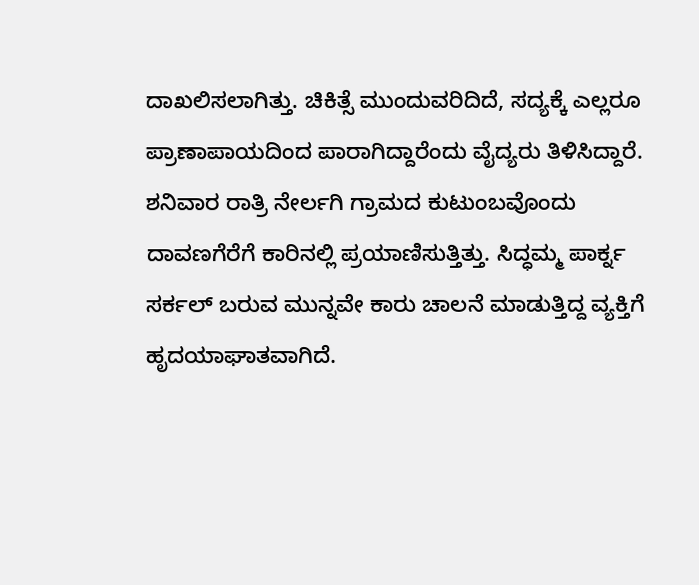ದಾಖಲಿಸಲಾಗಿತ್ತು. ಚಿಕಿತ್ಸೆ ಮುಂದುವರಿದಿದೆ, ಸದ್ಯಕ್ಕೆ ಎಲ್ಲರೂ ಪ್ರಾಣಾಪಾಯದಿಂದ ಪಾರಾಗಿದ್ದಾರೆಂದು ವೈದ್ಯರು ತಿಳಿಸಿದ್ದಾರೆ.
ಶನಿವಾರ ರಾತ್ರಿ ನೇರ್ಲಗಿ ಗ್ರಾಮದ ಕುಟುಂಬವೊಂದು ದಾವಣಗೆರೆಗೆ ಕಾರಿನಲ್ಲಿ ಪ್ರಯಾಣಿಸುತ್ತಿತ್ತು. ಸಿದ್ಧಮ್ಮ ಪಾರ್ಕ್ನ ಸರ್ಕಲ್ ಬರುವ ಮುನ್ನವೇ ಕಾರು ಚಾಲನೆ ಮಾಡುತ್ತಿದ್ದ ವ್ಯಕ್ತಿಗೆ ಹೃದಯಾಘಾತವಾಗಿದೆ.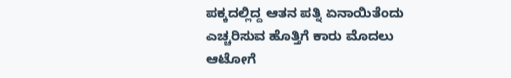ಪಕ್ಕದಲ್ಲಿದ್ದ ಆತನ ಪತ್ನಿ ಏನಾಯಿತೆಂದು ಎಚ್ಚರಿಸುವ ಹೊತ್ತಿಗೆ ಕಾರು ಮೊದಲು ಆಟೋಗೆ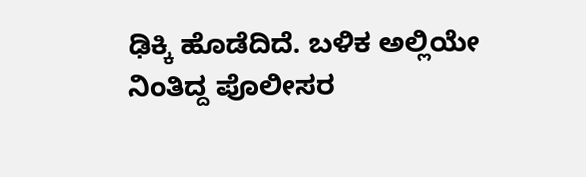ಢಿಕ್ಕಿ ಹೊಡೆದಿದೆ. ಬಳಿಕ ಅಲ್ಲಿಯೇ ನಿಂತಿದ್ದ ಪೊಲೀಸರ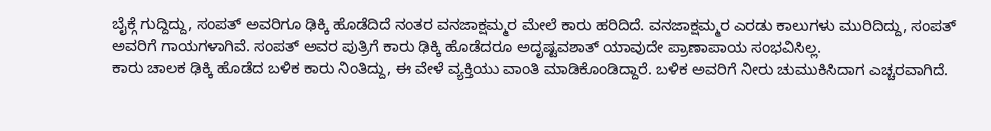ಬೈಕ್ಗೆ ಗುದ್ದಿದ್ದು, ಸಂಪತ್ ಅವರಿಗೂ ಢಿಕ್ಕಿ ಹೊಡೆದಿದೆ ನಂತರ ವನಜಾಕ್ಷಮ್ಮರ ಮೇಲೆ ಕಾರು ಹರಿದಿದೆ. ವನಜಾಕ್ಷಮ್ಮರ ಎರಡು ಕಾಲುಗಳು ಮುರಿದಿದ್ದು, ಸಂಪತ್ ಅವರಿಗೆ ಗಾಯಗಳಾಗಿವೆ. ಸಂಪತ್ ಅವರ ಪುತ್ರಿಗೆ ಕಾರು ಢಿಕ್ಕಿ ಹೊಡೆದರೂ ಅದೃಷ್ಟವಶಾತ್ ಯಾವುದೇ ಪ್ರಾಣಾಪಾಯ ಸಂಭವಿಸಿಲ್ಲ.
ಕಾರು ಚಾಲಕ ಢಿಕ್ಕಿ ಹೊಡೆದ ಬಳಿಕ ಕಾರು ನಿಂತಿದ್ದು, ಈ ವೇಳೆ ವ್ಯಕ್ತಿಯು ವಾಂತಿ ಮಾಡಿಕೊಂಡಿದ್ದಾರೆ. ಬಳಿಕ ಅವರಿಗೆ ನೀರು ಚುಮುಕಿಸಿದಾಗ ಎಚ್ಚರವಾಗಿದೆ.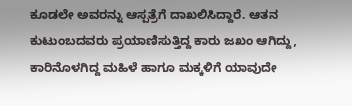ಕೂಡಲೇ ಅವರನ್ನು ಆಸ್ಪತ್ರೆಗೆ ದಾಖಲಿಸಿದ್ದಾರೆ. ಆತನ ಕುಟುಂಬದವರು ಪ್ರಯಾಣಿಸುತ್ತಿದ್ದ ಕಾರು ಜಖಂ ಆಗಿದ್ದು, ಕಾರಿನೊಳಗಿದ್ದ ಮಹಿಳೆ ಹಾಗೂ ಮಕ್ಕಳಿಗೆ ಯಾವುದೇ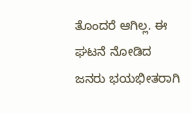ತೊಂದರೆ ಆಗಿಲ್ಲ. ಈ ಘಟನೆ ನೋಡಿದ ಜನರು ಭಯಭೀತರಾಗಿ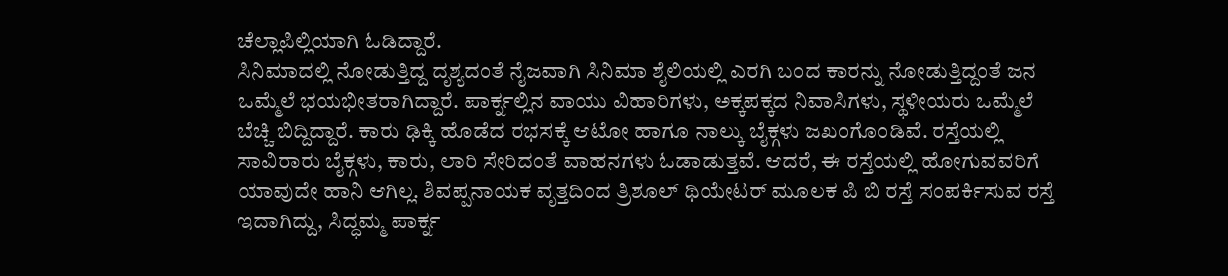ಚೆಲ್ಲಾಪಿಲ್ಲಿಯಾಗಿ ಓಡಿದ್ದಾರೆ.
ಸಿನಿಮಾದಲ್ಲಿ ನೋಡುತ್ತಿದ್ದ ದೃಶ್ಯದಂತೆ ನೈಜವಾಗಿ ಸಿನಿಮಾ ಶೈಲಿಯಲ್ಲಿ ಎರಗಿ ಬಂದ ಕಾರನ್ನು ನೋಡುತ್ತಿದ್ದಂತೆ ಜನ ಒಮ್ಮೆಲೆ ಭಯಭೀತರಾಗಿದ್ದಾರೆ. ಪಾರ್ಕ್ನಲ್ಲಿನ ವಾಯು ವಿಹಾರಿಗಳು, ಅಕ್ಕಪಕ್ಕದ ನಿವಾಸಿಗಳು, ಸ್ಥಳೀಯರು ಒಮ್ಮೆಲೆ ಬೆಚ್ಚಿ ಬಿದ್ದಿದ್ದಾರೆ. ಕಾರು ಢಿಕ್ಕಿ ಹೊಡೆದ ರಭಸಕ್ಕೆ ಆಟೋ ಹಾಗೂ ನಾಲ್ಕು ಬೈಕ್ಗಳು ಜಖಂಗೊಂಡಿವೆ. ರಸ್ತೆಯಲ್ಲಿ ಸಾವಿರಾರು ಬೈಕ್ಗಳು, ಕಾರು, ಲಾರಿ ಸೇರಿದಂತೆ ವಾಹನಗಳು ಓಡಾಡುತ್ತವೆ. ಆದರೆ, ಈ ರಸ್ತೆಯಲ್ಲಿ ಹೋಗುವವರಿಗೆ ಯಾವುದೇ ಹಾನಿ ಆಗಿಲ್ಲ. ಶಿವಪ್ಪನಾಯಕ ವೃತ್ತದಿಂದ ತ್ರಿಶೂಲ್ ಥಿಯೇಟರ್ ಮೂಲಕ ಪಿ ಬಿ ರಸ್ತೆ ಸಂಪರ್ಕಿಸುವ ರಸ್ತೆ ಇದಾಗಿದ್ದು, ಸಿದ್ಧಮ್ಮ ಪಾರ್ಕ್ನ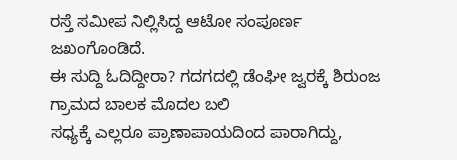ರಸ್ತೆ ಸಮೀಪ ನಿಲ್ಲಿಸಿದ್ದ ಆಟೋ ಸಂಪೂರ್ಣ ಜಖಂಗೊಂಡಿದೆ.
ಈ ಸುದ್ದಿ ಓದಿದ್ದೀರಾ? ಗದಗದಲ್ಲಿ ಡೆಂಘೀ ಜ್ವರಕ್ಕೆ ಶಿರುಂಜ ಗ್ರಾಮದ ಬಾಲಕ ಮೊದಲ ಬಲಿ
ಸಧ್ಯಕ್ಕೆ ಎಲ್ಲರೂ ಪ್ರಾಣಾಪಾಯದಿಂದ ಪಾರಾಗಿದ್ದು,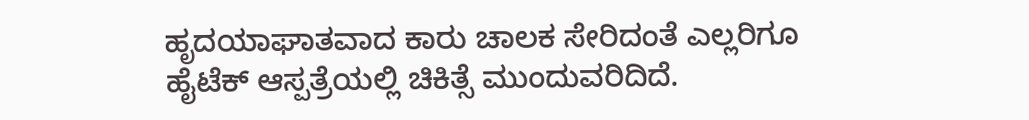ಹೃದಯಾಘಾತವಾದ ಕಾರು ಚಾಲಕ ಸೇರಿದಂತೆ ಎಲ್ಲರಿಗೂ ಹೈಟೆಕ್ ಆಸ್ಪತ್ರೆಯಲ್ಲಿ ಚಿಕಿತ್ಸೆ ಮುಂದುವರಿದಿದೆ.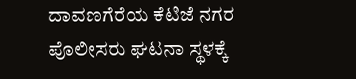ದಾವಣಗೆರೆಯ ಕೆಟಿಜೆ ನಗರ ಪೊಲೀಸರು ಘಟನಾ ಸ್ಥಳಕ್ಕೆ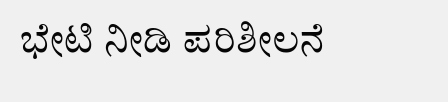ಭೇಟಿ ನೀಡಿ ಪರಿಶೀಲನೆ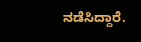ನಡೆಸಿದ್ದಾರೆ.